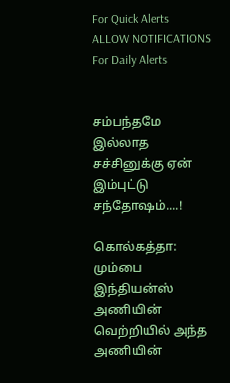For Quick Alerts
ALLOW NOTIFICATIONS
For Daily Alerts


சம்பந்தமே இல்லாத சச்சினுக்கு ஏன் இம்புட்டு சந்தோஷம்....!

கொல்கத்தா: மும்பை இந்தியன்ஸ் அணியின் வெற்றியில் அந்த அணியின்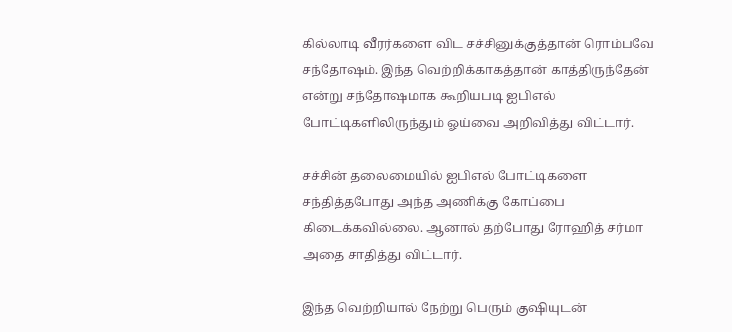கில்லாடி வீரர்களை விட சச்சினுக்குத்தான் ரொம்பவே சந்தோஷம். இந்த வெற்றிக்காகத்தான் காத்திருந்தேன் என்று சந்தோஷமாக கூறியபடி ஐபிஎல் போட்டிகளிலிருந்தும் ஓய்வை அறிவித்து விட்டார்.

சச்சின் தலைமையில் ஐபிஎல் போட்டிகளை சந்தித்தபோது அந்த அணிக்கு கோப்பை கிடைக்கவில்லை. ஆனால் தற்போது ரோஹித் சர்மா அதை சாதித்து விட்டார்.

இந்த வெற்றியால் நேற்று பெரும் குஷியுடன்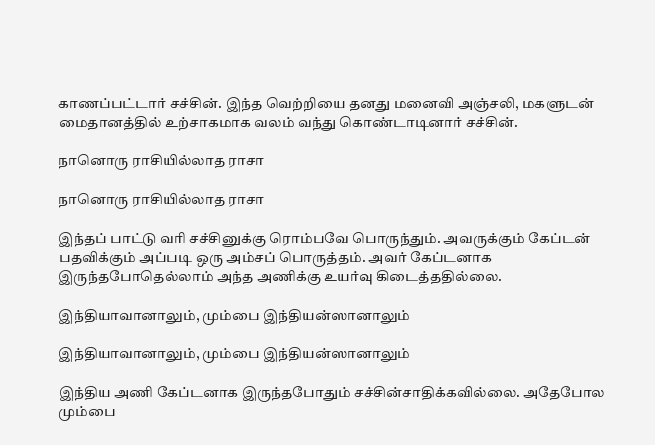காணப்பட்டார் சச்சின். இந்த வெற்றியை தனது மனைவி அஞ்சலி, மகளுடன் மைதானத்தில் உற்சாகமாக வலம் வந்து கொண்டாடினார் சச்சின்.

நானொரு ராசியில்லாத ராசா

நானொரு ராசியில்லாத ராசா

இந்தப் பாட்டு வரி சச்சினுக்கு ரொம்பவே பொருந்தும். அவருக்கும் கேப்டன் பதவிக்கும் அப்படி ஒரு அம்சப் பொருத்தம். அவர் கேப்டனாக இருந்தபோதெல்லாம் அந்த அணிக்கு உயர்வு கிடைத்ததில்லை.

இந்தியாவானாலும், மும்பை இந்தியன்ஸானாலும்

இந்தியாவானாலும், மும்பை இந்தியன்ஸானாலும்

இந்திய அணி கேப்டனாக இருந்தபோதும் சச்சின்சாதிக்கவில்லை. அதேபோல மும்பை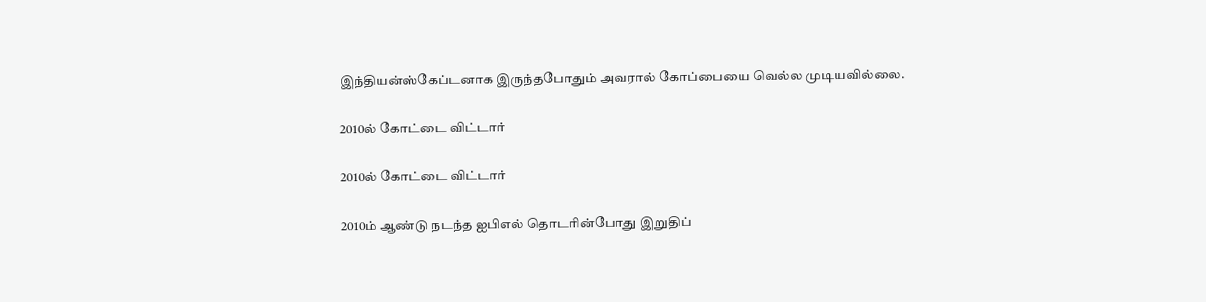இந்தியன்ஸ்கேப்டனாக இருந்தபோதும் அவரால் கோப்பையை வெல்ல முடியவில்லை.

2010ல் கோட்டை விட்டார்

2010ல் கோட்டை விட்டார்

2010ம் ஆண்டு நடந்த ஐபிஎல் தொடரின்போது இறுதிப்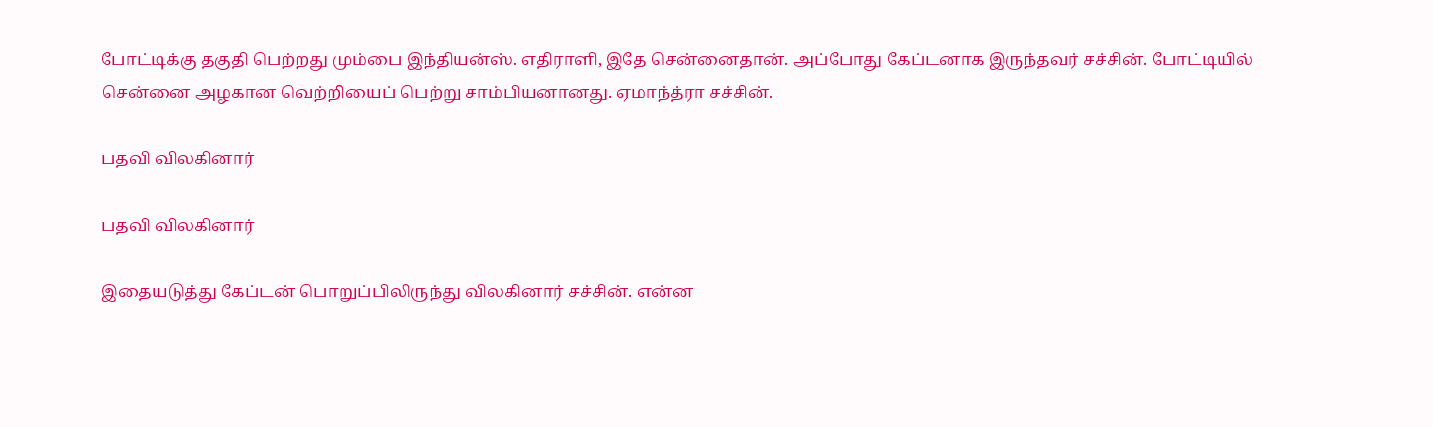போட்டிக்கு தகுதி பெற்றது மும்பை இந்தியன்ஸ். எதிராளி, இதே சென்னைதான். அப்போது கேப்டனாக இருந்தவர் சச்சின். போட்டியில் சென்னை அழகான வெற்றியைப் பெற்று சாம்பியனானது. ஏமாந்த்ரா சச்சின்.

பதவி விலகினார்

பதவி விலகினார்

இதையடுத்து கேப்டன் பொறுப்பிலிருந்து விலகினார் சச்சின். என்ன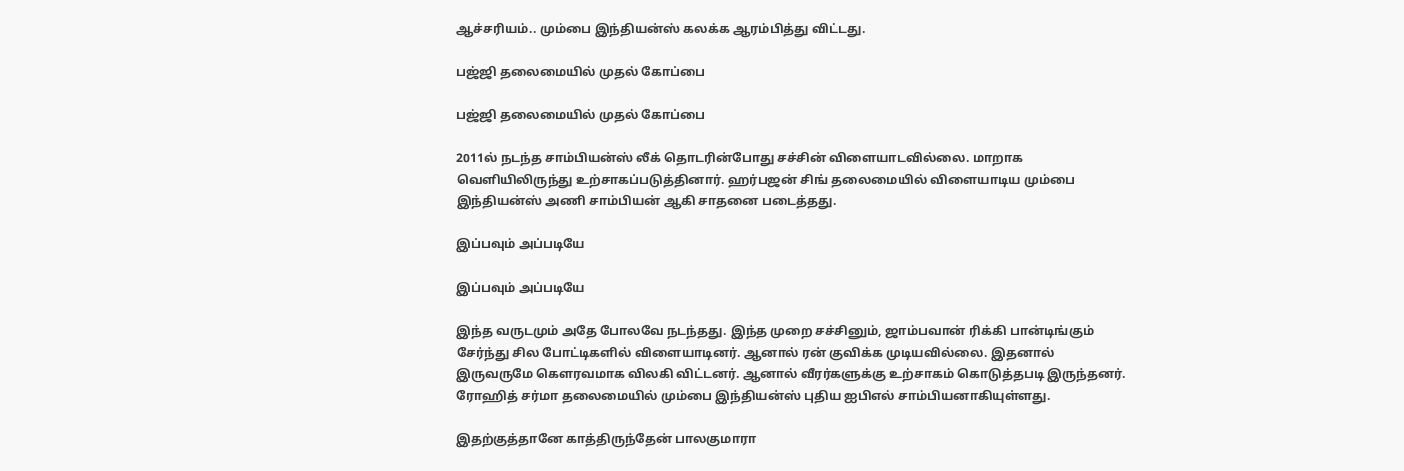ஆச்சரியம்.. மும்பை இந்தியன்ஸ் கலக்க ஆரம்பித்து விட்டது.

பஜ்ஜி தலைமையில் முதல் கோப்பை

பஜ்ஜி தலைமையில் முதல் கோப்பை

2011ல் நடந்த சாம்பியன்ஸ் லீக் தொடரின்போது சச்சின் விளையாடவில்லை. மாறாக வெளியிலிருந்து உற்சாகப்படுத்தினார். ஹர்பஜன் சிங் தலைமையில் விளையாடிய மும்பை இந்தியன்ஸ் அணி சாம்பியன் ஆகி சாதனை படைத்தது.

இப்பவும் அப்படியே

இப்பவும் அப்படியே

இந்த வருடமும் அதே போலவே நடந்தது. இந்த முறை சச்சினும், ஜாம்பவான் ரிக்கி பான்டிங்கும் சேர்ந்து சில போட்டிகளில் விளையாடினர். ஆனால் ரன் குவிக்க முடியவில்லை. இதனால் இருவருமே கெளரவமாக விலகி விட்டனர். ஆனால் வீரர்களுக்கு உற்சாகம் கொடுத்தபடி இருந்தனர். ரோஹித் சர்மா தலைமையில் மும்பை இந்தியன்ஸ் புதிய ஐபிஎல் சாம்பியனாகியுள்ளது.

இதற்குத்தானே காத்திருந்தேன் பாலகுமாரா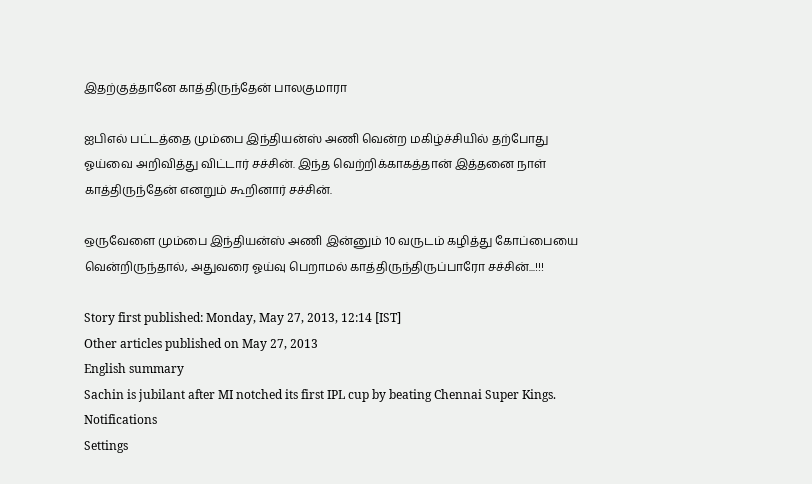இதற்குத்தானே காத்திருந்தேன் பாலகுமாரா

ஐபிஎல் பட்டத்தை மும்பை இந்தியன்ஸ் அணி வென்ற மகிழ்ச்சியில் தற்போது ஓய்வை அறிவித்து விட்டார் சச்சின். இந்த வெற்றிக்காகத்தான் இத்தனை நாள் காத்திருந்தேன் எனறும் கூறினார் சச்சின்.

ஒருவேளை மும்பை இந்தியன்ஸ் அணி இன்னும் 10 வருடம் கழித்து கோப்பையை வென்றிருந்தால், அதுவரை ஓய்வு பெறாமல் காத்திருந்திருப்பாரோ சச்சின்...!!!

Story first published: Monday, May 27, 2013, 12:14 [IST]
Other articles published on May 27, 2013
English summary
Sachin is jubilant after MI notched its first IPL cup by beating Chennai Super Kings.
Notifications
Settings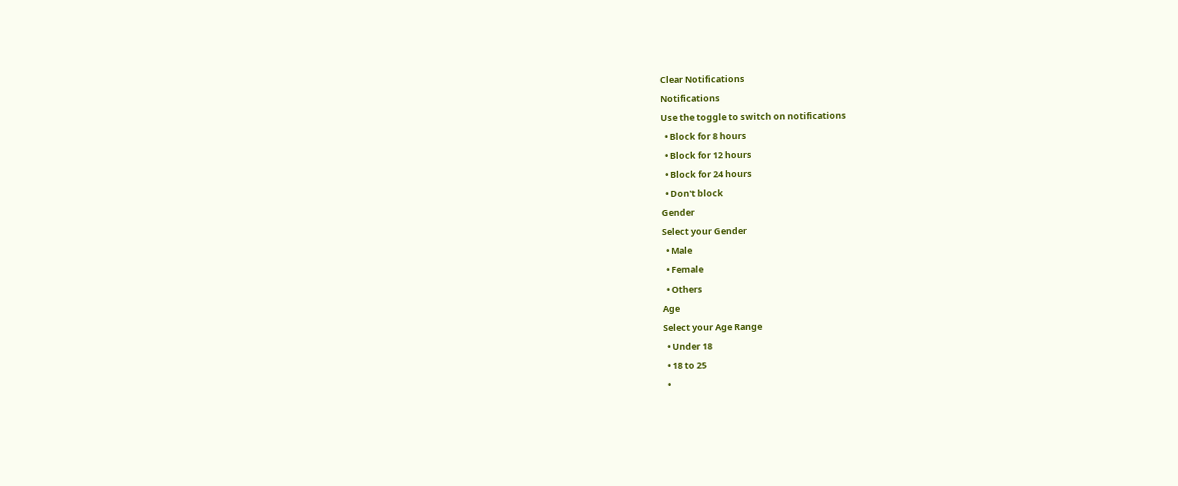Clear Notifications
Notifications
Use the toggle to switch on notifications
  • Block for 8 hours
  • Block for 12 hours
  • Block for 24 hours
  • Don't block
Gender
Select your Gender
  • Male
  • Female
  • Others
Age
Select your Age Range
  • Under 18
  • 18 to 25
  •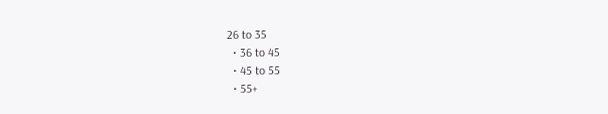26 to 35
  • 36 to 45
  • 45 to 55
  • 55+